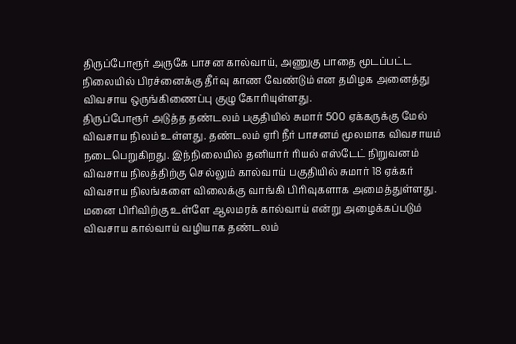திருப்போரூர் அருகே பாசன கால்வாய், அணுகு பாதை மூடப்பட்ட நிலையில் பிரச்னைக்கு தீர்வு காண வேண்டும் என தமிழக அனைத்து விவசாய ஒருங்கிணைப்பு குழு கோரியுள்ளது.
திருப்போரூர் அடுத்த தண்டலம் பகுதியில் சுமார் 500 ஏக்கருக்கு மேல் விவசாய நிலம் உள்ளது. தண்டலம் ஏரி நீர் பாசனம் மூலமாக விவசாயம் நடைபெறுகிறது. இந்நிலையில் தனியார் ரியல் எஸ்டேட் நிறுவனம் விவசாய நிலத்திற்கு செல்லும் கால்வாய் பகுதியில் சுமார் 18 ஏக்கர் விவசாய நிலங்களை விலைக்கு வாங்கி பிரிவுகளாக அமைத்துள்ளது. மனை பிரிவிற்கு உள்ளே ஆலமரக் கால்வாய் என்று அழைக்கப்படும் விவசாய கால்வாய் வழியாக தண்டலம்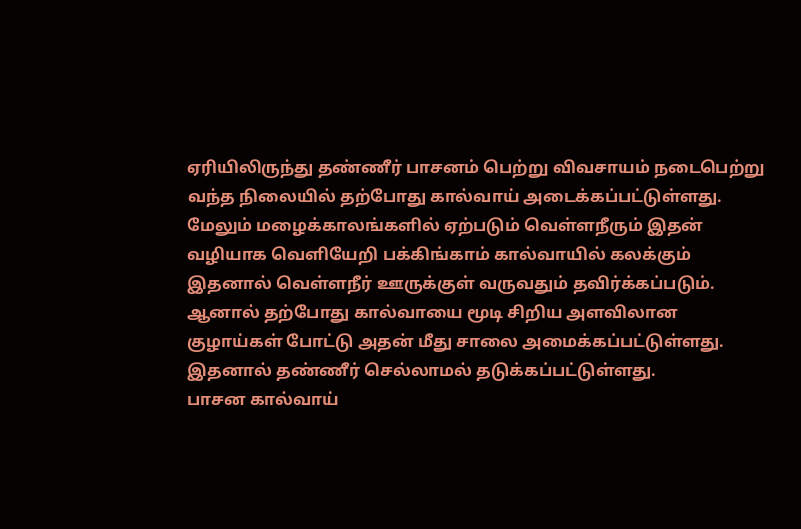ஏரியிலிருந்து தண்ணீர் பாசனம் பெற்று விவசாயம் நடைபெற்று வந்த நிலையில் தற்போது கால்வாய் அடைக்கப்பட்டுள்ளது. மேலும் மழைக்காலங்களில் ஏற்படும் வெள்ளநீரும் இதன் வழியாக வெளியேறி பக்கிங்காம் கால்வாயில் கலக்கும் இதனால் வெள்ளநீர் ஊருக்குள் வருவதும் தவிர்க்கப்படும். ஆனால் தற்போது கால்வாயை மூடி சிறிய அளவிலான குழாய்கள் போட்டு அதன் மீது சாலை அமைக்கப்பட்டுள்ளது. இதனால் தண்ணீர் செல்லாமல் தடுக்கப்பட்டுள்ளது.
பாசன கால்வாய்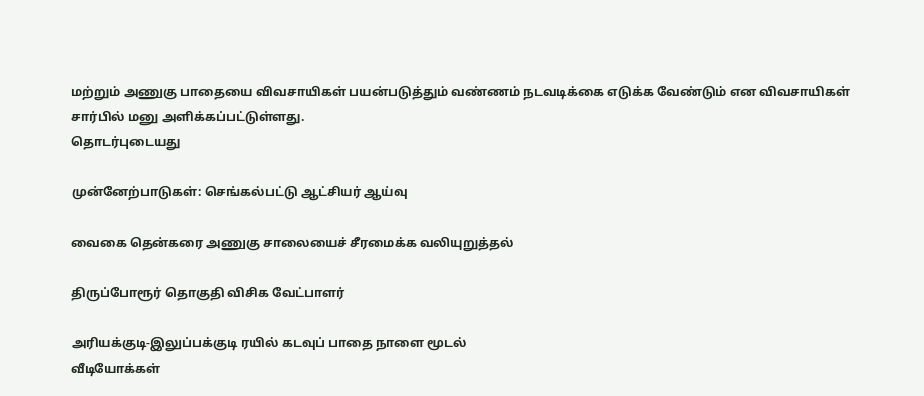மற்றும் அணுகு பாதையை விவசாயிகள் பயன்படுத்தும் வண்ணம் நடவடிக்கை எடுக்க வேண்டும் என விவசாயிகள் சார்பில் மனு அளிக்கப்பட்டுள்ளது.
தொடர்புடையது

முன்னேற்பாடுகள்: செங்கல்பட்டு ஆட்சியர் ஆய்வு

வைகை தென்கரை அணுகு சாலையைச் சீரமைக்க வலியுறுத்தல்

திருப்போரூர் தொகுதி விசிக வேட்பாளர்

அரியக்குடி-இலுப்பக்குடி ரயில் கடவுப் பாதை நாளை மூடல்
வீடியோக்கள்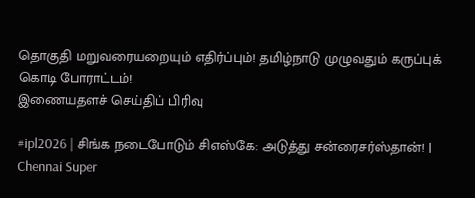தொகுதி மறுவரையறையும் எதிர்ப்பும்! தமிழ்நாடு முழுவதும் கருப்புக் கொடி போராட்டம்!
இணையதளச் செய்திப் பிரிவு

#ipl2026 | சிங்க நடைபோடும் சிஎஸ்கே: அடுத்து சன்ரைசர்ஸ்தான்! | Chennai Super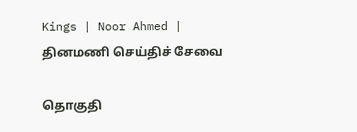Kings | Noor Ahmed |
தினமணி செய்திச் சேவை

தொகுதி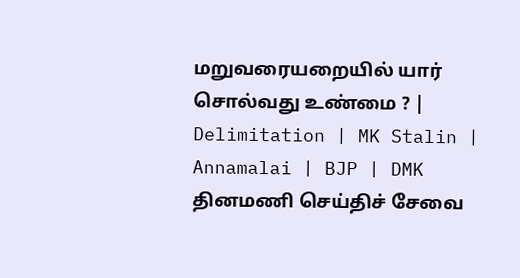மறுவரையறையில் யார் சொல்வது உண்மை ? | Delimitation | MK Stalin | Annamalai | BJP | DMK
தினமணி செய்திச் சேவை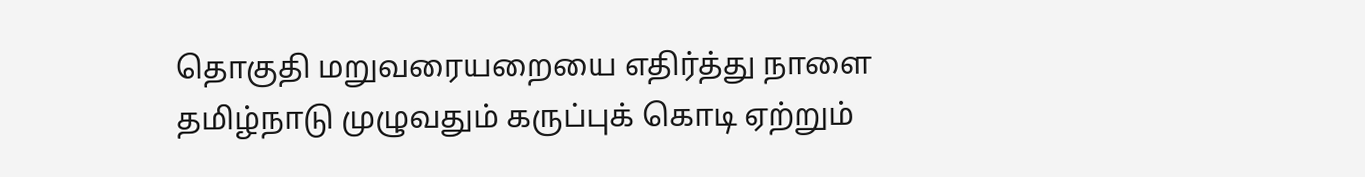தொகுதி மறுவரையறையை எதிர்த்து நாளை தமிழ்நாடு முழுவதும் கருப்புக் கொடி ஏற்றும்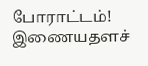போராட்டம்!
இணையதளச்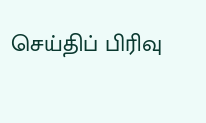செய்திப் பிரிவு